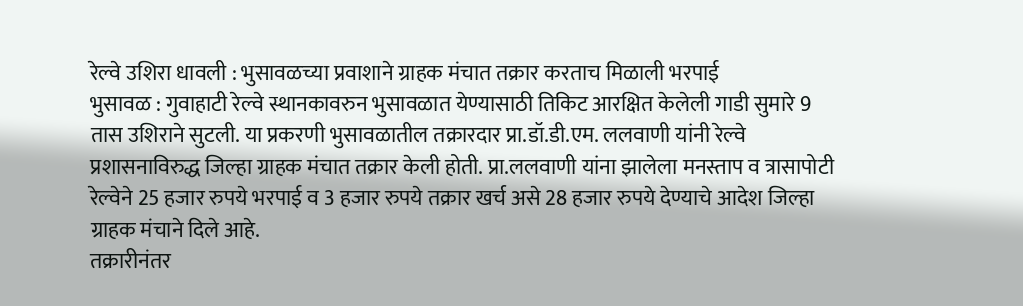रेल्वे उशिरा धावली : भुसावळच्या प्रवाशाने ग्राहक मंचात तक्रार करताच मिळाली भरपाई
भुसावळ : गुवाहाटी रेल्वे स्थानकावरुन भुसावळात येण्यासाठी तिकिट आरक्षित केलेली गाडी सुमारे 9 तास उशिराने सुटली. या प्रकरणी भुसावळातील तक्रारदार प्रा.डॉ.डी.एम. ललवाणी यांनी रेल्वे प्रशासनाविरुद्ध जिल्हा ग्राहक मंचात तक्रार केली होती. प्रा.ललवाणी यांना झालेला मनस्ताप व त्रासापोटी रेल्वेने 25 हजार रुपये भरपाई व 3 हजार रुपये तक्रार खर्च असे 28 हजार रुपये देण्याचे आदेश जिल्हा ग्राहक मंचाने दिले आहे.
तक्रारीनंतर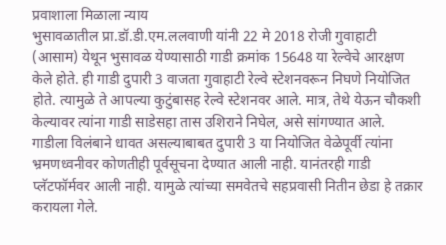प्रवाशाला मिळाला न्याय
भुसावळातील प्रा.डॉ.डी.एम.ललवाणी यांनी 22 मे 2018 रोजी गुवाहाटी (आसाम) येथून भुसावळ येण्यासाठी गाडी क्रमांक 15648 या रेल्वेचे आरक्षण केले होते. ही गाडी दुपारी 3 वाजता गुवाहाटी रेल्वे स्टेशनवरून निघणे नियोजित होते. त्यामुळे ते आपल्या कुटुंबासह रेल्वे स्टेशनवर आले. मात्र, तेथे येऊन चौकशी केल्यावर त्यांना गाडी साडेसहा तास उशिराने निघेल, असे सांगण्यात आले. गाडीला विलंबाने धावत असल्याबाबत दुपारी 3 या नियोजित वेळेपूर्वी त्यांना भ्रमणध्वनीवर कोणतीही पूर्वसूचना देण्यात आली नाही. यानंतरही गाडी प्लॅटफॉर्मवर आली नाही. यामुळे त्यांच्या समवेतचे सहप्रवासी नितीन छेडा हे तक्रार करायला गेले.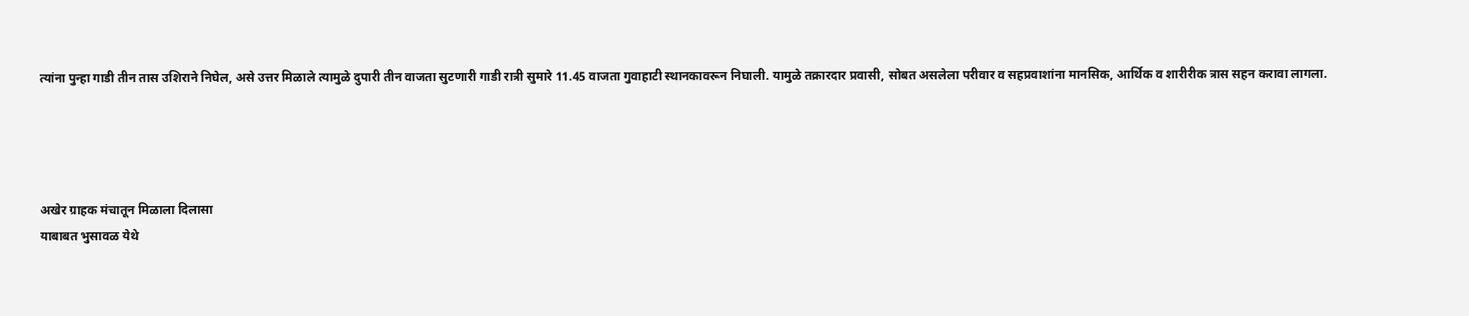त्यांना पुन्हा गाडी तीन तास उशिराने निघेल, असे उत्तर मिळाले त्यामुळे दुपारी तीन वाजता सुटणारी गाडी रात्री सुमारे 11.45 वाजता गुवाहाटी स्थानकावरून निघाली. यामुळे तक्रारदार प्रवासी, सोबत असलेला परीवार व सहप्रवाशांना मानसिक, आर्थिक व शारीरीक त्रास सहन करावा लागला.




अखेर ग्राहक मंचातून मिळाला दिलासा
याबाबत भुसावळ येथे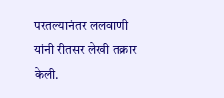परतल्यानंतर ललवाणी यांनी रीतसर लेखी तक्रार केली.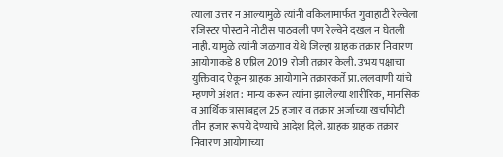त्याला उत्तर न आल्यामुळे त्यांनी वकिलामार्फत गुवाहाटी रेल्वेला रजिस्टर पोस्टाने नोटीस पाठवली पण रेल्वेने दखल न घेतली नाही. यामुळे त्यांनी जळगाव येथे जिल्हा ग्राहक तक्रार निवारण आयोगाकडे 8 एप्रिल 2019 रोजी तक्रार केली. उभय पक्षाचा युक्तिवाद ऐकून ग्राहक आयोगाने तक्रारकर्ते प्रा.ललवाणी यांचे म्हणणे अंशत: मान्य करून त्यांना झालेल्या शारीरिक, मानसिक व आर्थिक त्रासाबद्दल 25 हजार व तक्रार अर्जाच्या खर्चापोटी तीन हजार रूपये देण्याचे आदेश दिले. ग्राहक ग्राहक तक्रार निवारण आयोगाच्या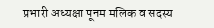प्रभारी अध्यक्षा पूनम मलिक व सदस्य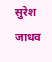सुरेश जाधव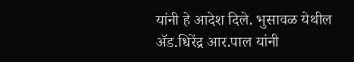यांनी हे आदेश दिले. भुसावळ येथील ॲड.धिरेंद्र आर.पाल यांनी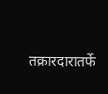तक्रारदारातर्फे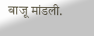बाजू मांडली.